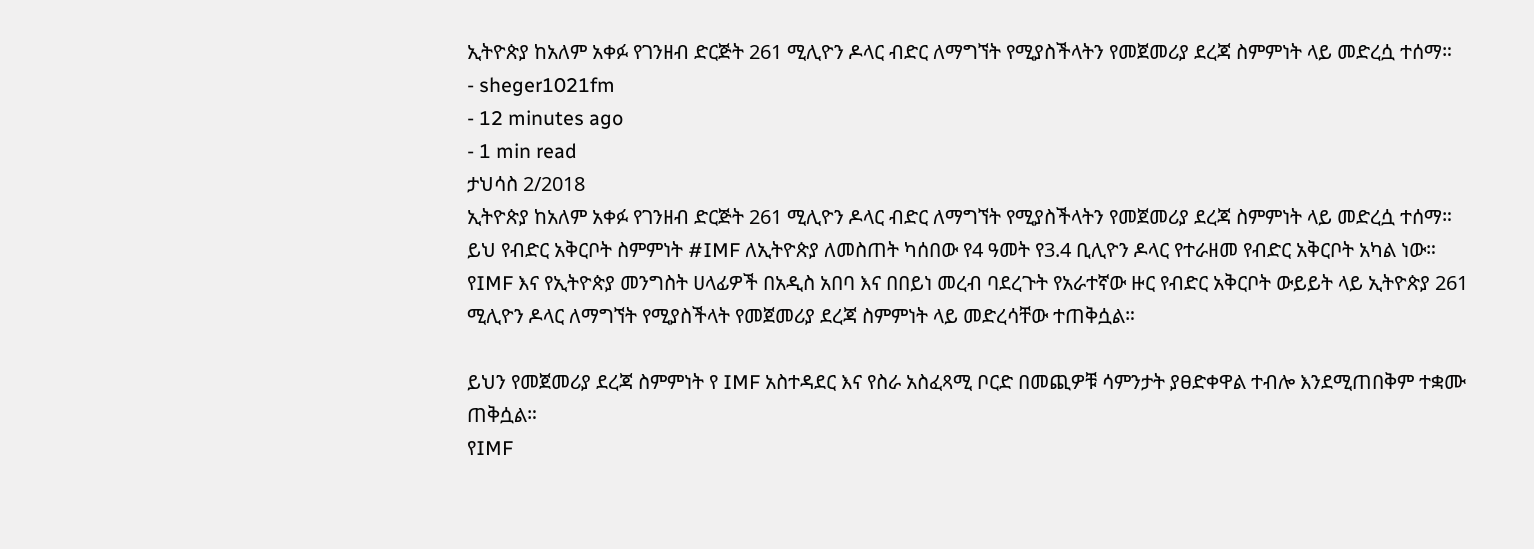ኢትዮጵያ ከአለም አቀፉ የገንዘብ ድርጅት 261 ሚሊዮን ዶላር ብድር ለማግኘት የሚያስችላትን የመጀመሪያ ደረጃ ስምምነት ላይ መድረሷ ተሰማ።
- sheger1021fm
- 12 minutes ago
- 1 min read
ታህሳስ 2/2018
ኢትዮጵያ ከአለም አቀፉ የገንዘብ ድርጅት 261 ሚሊዮን ዶላር ብድር ለማግኘት የሚያስችላትን የመጀመሪያ ደረጃ ስምምነት ላይ መድረሷ ተሰማ።
ይህ የብድር አቅርቦት ስምምነት #IMF ለኢትዮጵያ ለመስጠት ካሰበው የ4 ዓመት የ3.4 ቢሊዮን ዶላር የተራዘመ የብድር አቅርቦት አካል ነው።
የIMF እና የኢትዮጵያ መንግስት ሀላፊዎች በአዲስ አበባ እና በበይነ መረብ ባደረጉት የአራተኛው ዙር የብድር አቅርቦት ውይይት ላይ ኢትዮጵያ 261 ሚሊዮን ዶላር ለማግኘት የሚያስችላት የመጀመሪያ ደረጃ ስምምነት ላይ መድረሳቸው ተጠቅሷል።

ይህን የመጀመሪያ ደረጃ ስምምነት የ IMF አስተዳደር እና የስራ አስፈጻሚ ቦርድ በመጪዎቹ ሳምንታት ያፀድቀዋል ተብሎ እንደሚጠበቅም ተቋሙ ጠቅሷል።
የIMF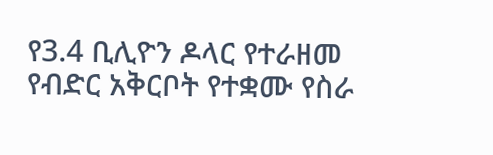የ3.4 ቢሊዮን ዶላር የተራዘመ የብድር አቅርቦት የተቋሙ የስራ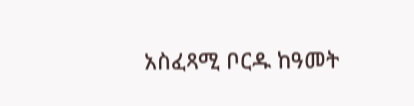አስፈጻሚ ቦርዱ ከዓመት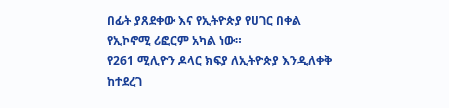በፊት ያጸደቀው እና የኢትዮጵያ የሀገር በቀል የኢኮኖሚ ሪፎርም አካል ነው።
የ261 ሚሊዮን ዶላር ክፍያ ለኢትዮጵያ እንዲለቀቅ ከተደረገ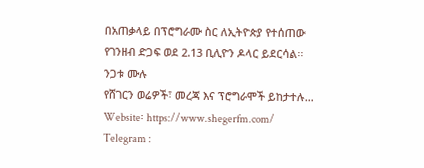በአጠቃላይ በፕሮግራሙ ስር ለኢትዮጵያ የተሰጠው የገንዘብ ድጋፍ ወደ 2.13 ቢሊዮን ዶላር ይደርሳል፡፡
ንጋቱ ሙሉ
የሸገርን ወሬዎች፣ መረጃ እና ፕሮግራሞች ይከታተሉ…
Website፡ https://www.shegerfm.com/
Telegram :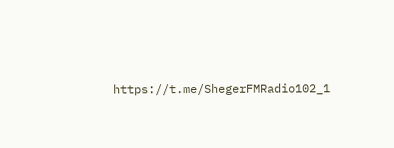https://t.me/ShegerFMRadio102_1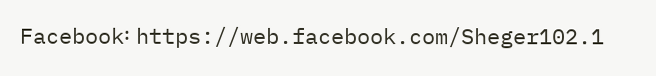Facebook፡ https://web.facebook.com/Sheger102.1